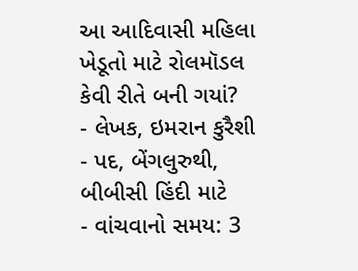આ આદિવાસી મહિલા ખેડૂતો માટે રોલમૉડલ કેવી રીતે બની ગયાં?
- લેખક, ઇમરાન કુરૈશી
- પદ, બેંગલુરુથી, બીબીસી હિંદી માટે
- વાંચવાનો સમય: 3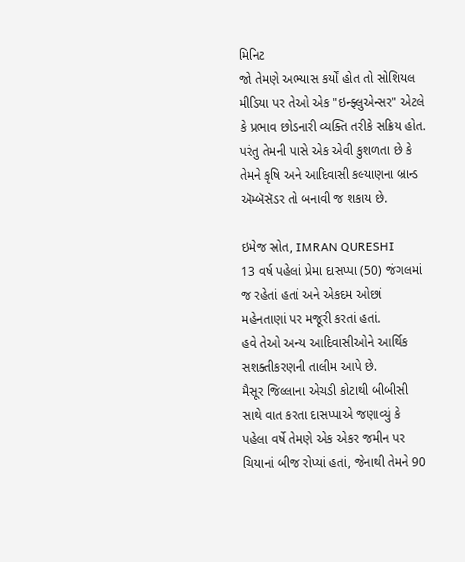મિનિટ
જો તેમણે અભ્યાસ કર્યોં હોત તો સોશિયલ મીડિયા પર તેઓ એક "ઇન્ફ્લુએન્સર" એટલે કે પ્રભાવ છોડનારી વ્યક્તિ તરીકે સક્રિય હોત.
પરંતુ તેમની પાસે એક એવી કુશળતા છે કે તેમને કૃષિ અને આદિવાસી કલ્યાણના બ્રાન્ડ ઍમ્બૅસૅડર તો બનાવી જ શકાય છે.

ઇમેજ સ્રોત, IMRAN QURESHI
13 વર્ષ પહેલાં પ્રેમા દાસપ્પા (50) જંગલમાં જ રહેતાં હતાં અને એકદમ ઓછાં મહેનતાણાં પર મજૂરી કરતાં હતાં.
હવે તેઓ અન્ય આદિવાસીઓને આર્થિક સશક્તીકરણની તાલીમ આપે છે.
મૈસૂર જિલ્લાના એચડી કોટાથી બીબીસી સાથે વાત કરતા દાસપ્પાએ જણાવ્યું કે પહેલા વર્ષે તેમણે એક એકર જમીન પર ચિયાનાં બીજ રોપ્યાં હતાં, જેનાથી તેમને 90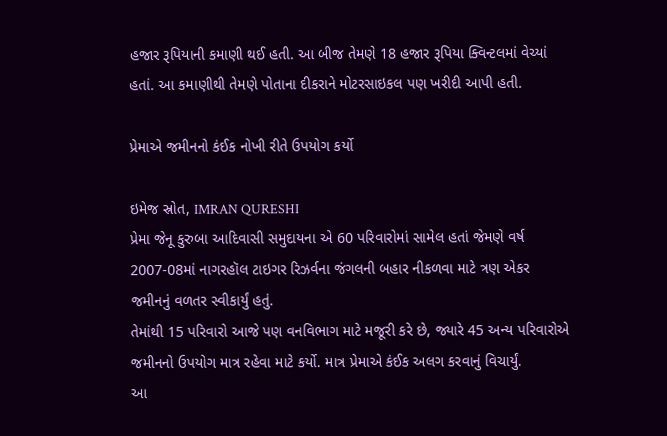હજાર રૂપિયાની કમાણી થઈ હતી. આ બીજ તેમણે 18 હજાર રૂપિયા ક્વિન્ટલમાં વેચ્યાં હતાં. આ કમાણીથી તેમણે પોતાના દીકરાને મોટરસાઇકલ પણ ખરીદી આપી હતી.

પ્રેમાએ જમીનનો કંઈક નોખી રીતે ઉપયોગ કર્યો

ઇમેજ સ્રોત, IMRAN QURESHI
પ્રેમા જેનૂ કુરુબા આદિવાસી સમુદાયના એ 60 પરિવારોમાં સામેલ હતાં જેમણે વર્ષ 2007-08માં નાગરહૉલ ટાઇગર રિઝર્વના જંગલની બહાર નીકળવા માટે ત્રણ એકર જમીનનું વળતર સ્વીકાર્યું હતું.
તેમાંથી 15 પરિવારો આજે પણ વનવિભાગ માટે મજૂરી કરે છે, જ્યારે 45 અન્ય પરિવારોએ જમીનનો ઉપયોગ માત્ર રહેવા માટે કર્યો. માત્ર પ્રેમાએ કંઈક અલગ કરવાનું વિચાર્યું.
આ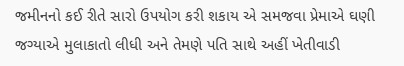જમીનનો કઈ રીતે સારો ઉપયોગ કરી શકાય એ સમજવા પ્રેમાએ ઘણી જગ્યાએ મુલાકાતો લીધી અને તેમણે પતિ સાથે અહીં ખેતીવાડી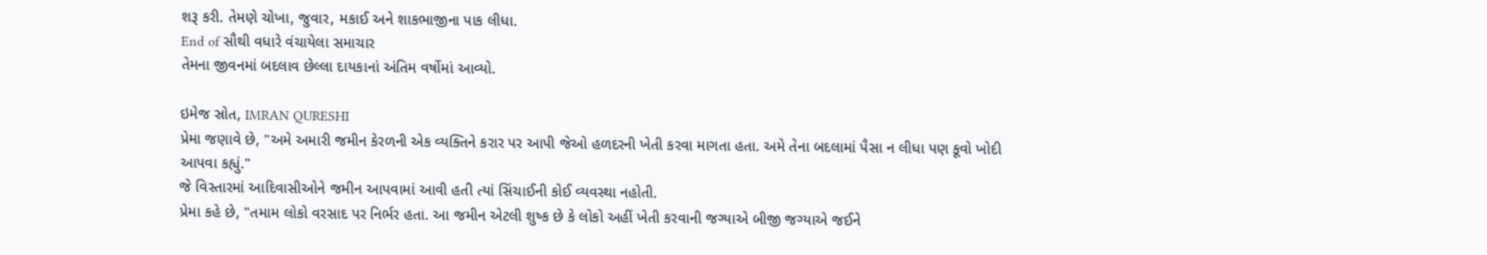શરૂ કરી. તેમણે ચોખા, જુવાર, મકાઈ અને શાકભાજીના પાક લીધા.
End of સૌથી વધારે વંચાયેલા સમાચાર
તેમના જીવનમાં બદલાવ છેલ્લા દાયકાનાં અંતિમ વર્ષોમાં આવ્યો.

ઇમેજ સ્રોત, IMRAN QURESHI
પ્રેમા જણાવે છે, "અમે અમારી જમીન કેરળની એક વ્યક્તિને કરાર પર આપી જેઓ હળદરની ખેતી કરવા માગતા હતા. અમે તેના બદલામાં પૈસા ન લીધા પણ કૂવો ખોદી આપવા કહ્યું."
જે વિસ્તારમાં આદિવાસીઓને જમીન આપવામાં આવી હતી ત્યાં સિંચાઈની કોઈ વ્યવસ્થા નહોતી.
પ્રેમા કહે છે, "તમામ લોકો વરસાદ પર નિર્ભર હતા. આ જમીન એટલી શુષ્ક છે કે લોકો અહીં ખેતી કરવાની જગ્યાએ બીજી જગ્યાએ જઈને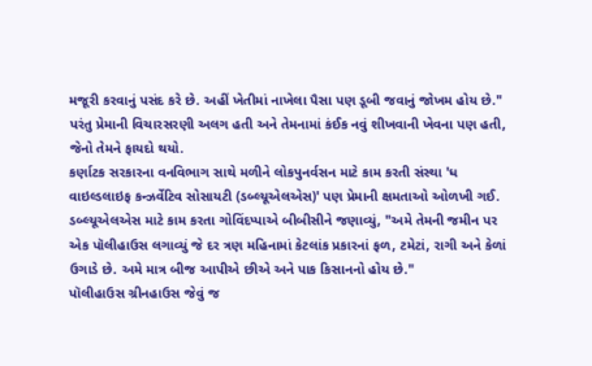મજૂરી કરવાનું પસંદ કરે છે. અહીં ખેતીમાં નાખેલા પૈસા પણ ડૂબી જવાનું જોખમ હોય છે."
પરંતુ પ્રેમાની વિચારસરણી અલગ હતી અને તેમનામાં કંઈક નવું શીખવાની ખેવના પણ હતી, જેનો તેમને ફાયદો થયો.
કર્ણાટક સરકારના વનવિભાગ સાથે મળીને લોકપુનર્વસન માટે કામ કરતી સંસ્થા 'ધ વાઇલ્ડલાઇફ કન્ઝર્વેટિવ સોસાયટી (ડબ્લ્યૂએલએસ)' પણ પ્રેમાની ક્ષમતાઓ ઓળખી ગઈ.
ડબ્લ્યૂએલએસ માટે કામ કરતા ગોવિંદપ્પાએ બીબીસીને જણાવ્યું, "અમે તેમની જમીન પર એક પૉલીહાઉસ લગાવ્યું જે દર ત્રણ મહિનામાં કેટલાંક પ્રકારનાં ફળ, ટમેટાં, રાગી અને કેળાં ઉગાડે છે. અમે માત્ર બીજ આપીએ છીએ અને પાક કિસાનનો હોય છે."
પૉલીહાઉસ ગ્રીનહાઉસ જેવું જ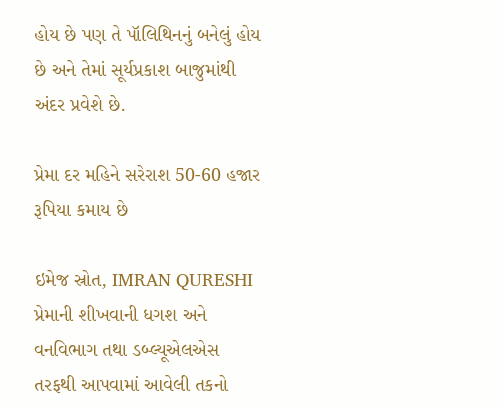હોય છે પણ તે પૉલિથિનનું બનેલું હોય છે અને તેમાં સૂર્યપ્રકાશ બાજુમાંથી અંદર પ્રવેશે છે.

પ્રેમા દર મહિને સરેરાશ 50-60 હજાર રૂપિયા કમાય છે

ઇમેજ સ્રોત, IMRAN QURESHI
પ્રેમાની શીખવાની ધગશ અને વનવિભાગ તથા ડબ્લ્યૂએલએસ તરફથી આપવામાં આવેલી તકનો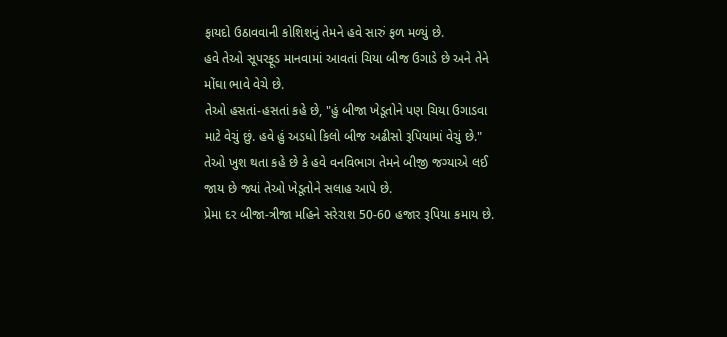ફાયદો ઉઠાવવાની કોશિશનું તેમને હવે સારું ફળ મળ્યું છે.
હવે તેઓ સૂપરફૂડ માનવામાં આવતાં ચિયા બીજ ઉગાડે છે અને તેને મોંઘા ભાવે વેચે છે.
તેઓ હસતાં-હસતાં કહે છે, "હું બીજા ખેડૂતોને પણ ચિયા ઉગાડવા માટે વેચું છું. હવે હું અડધો કિલો બીજ અઢીસો રૂપિયામાં વેચું છે."
તેઓ ખુશ થતા કહે છે કે હવે વનવિભાગ તેમને બીજી જગ્યાએ લઈ જાય છે જ્યાં તેઓ ખેડૂતોને સલાહ આપે છે.
પ્રેમા દર બીજા-ત્રીજા મહિને સરેરાશ 50-60 હજાર રૂપિયા કમાય છે.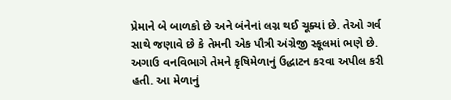પ્રેમાને બે બાળકો છે અને બંનેનાં લગ્ન થઈ ચૂક્યાં છે. તેઓ ગર્વ સાથે જણાવે છે કે તેમની એક પૌત્રી અંગ્રેજી સ્કૂલમાં ભણે છે.
અગાઉ વનવિભાગે તેમને કૃષિમેળાનું ઉદ્ધાટન કરવા અપીલ કરી હતી. આ મેળાનું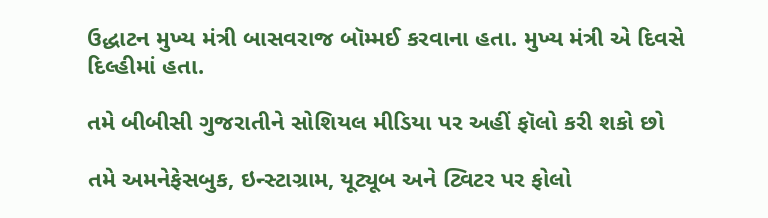ઉદ્ધાટન મુખ્ય મંત્રી બાસવરાજ બૉમ્મઈ કરવાના હતા. મુખ્ય મંત્રી એ દિવસે દિલ્હીમાં હતા.

તમે બીબીસી ગુજરાતીને સોશિયલ મીડિયા પર અહીં ફૉલો કરી શકો છો

તમે અમનેફેસબુક, ઇન્સ્ટાગ્રામ, યૂટ્યૂબ અને ટ્વિટર પર ફોલો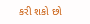કરી શકો છો